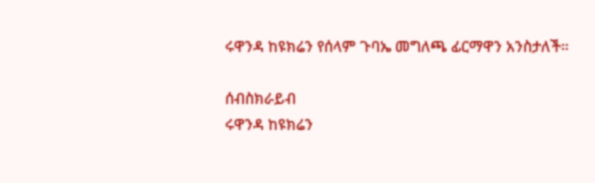ሩዋንዳ ከዩክሬን የሰላም ጉባኤ መግለጫ ፊርማዋን አንስታለች።

ሰብስክራይብ
ሩዋንዳ ከዩክሬን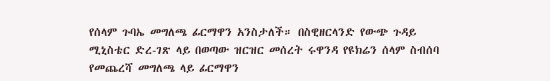የሰላም ጉባኤ መግለጫ ፊርማዋን አንስታለች። በስዊዘርላንድ የውጭ ጉዳይ ሚኒስቴር ድረ-ገጽ ላይ በወጣው ዝርዝር መሰረት ሩዋንዳ የዩክሬን ሰላም ስብሰባ የመጨረሻ መግለጫ ላይ ፊርማዋን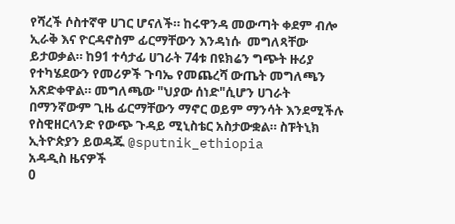የሻረች ሶስተኛዋ ሀገር ሆናለች። ከሩዋንዳ መውጣት ቀደም ብሎ ኢራቅ እና ዮርዳኖስም ፊርማቸውን እንዳነሱ  መግለጻቸው ይታወቃል። ከ91 ተሳታፊ ሀገራት 74ቱ በዩክሬን ግጭት ዙሪያ የተካሄደውን የመሪዎች ጉባኤ የመጨረሻ ውጤት መግለጫን አጽድቀዋል። መግለጫው "ህያው ሰነድ"ሲሆን ሀገራት በማንኛውም ጊዜ ፊርማቸውን ማኖር ወይም ማንሳት እንደሚችሉ የስዊዘርላንድ የውጭ ጉዳይ ሚኒስቴር አስታውቋል። ስፑትኒክ ኢትዮጵያን ይወዳጁ @sputnik_ethiopia
አዳዲስ ዜናዎች
0